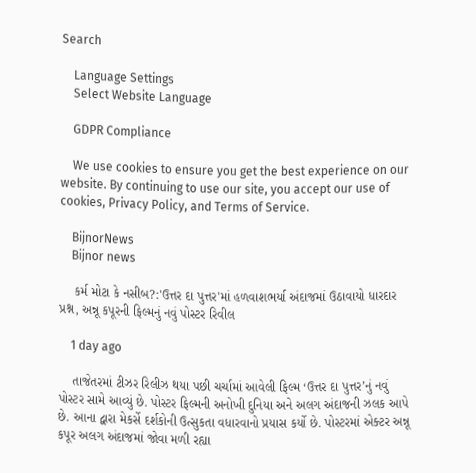Search

    Language Settings
    Select Website Language

    GDPR Compliance

    We use cookies to ensure you get the best experience on our website. By continuing to use our site, you accept our use of cookies, Privacy Policy, and Terms of Service.

    BijnorNews
    Bijnor news

    કર્મ મોટા કે નસીબ?:'ઉત્તર દા પુત્તર'માં હળવાશભર્યા અંદાજમાં ઉઠાવાયો ધારદાર પ્રશ્ન, અન્નૂ કપૂરની ફિલ્મનું નવું પોસ્ટર રિવીલ

    1 day ago

    તાજેતરમાં ટીઝર રિલીઝ થયા પછી ચર્ચામાં આવેલી ફિલ્મ ‘ઉત્તર દા પુત્તર’નું નવું પોસ્ટર સામે આવ્યું છે. પોસ્ટર ફિલ્મની અનોખી દુનિયા અને અલગ અંદાજની ઝલક આપે છે. આના દ્વારા મેકર્સે દર્શકોની ઉત્સુકતા વધારવાનો પ્રયાસ કર્યો છે. પોસ્ટરમાં એક્ટર અન્નૂ કપૂર અલગ અંદાજમાં જોવા મળી રહ્યા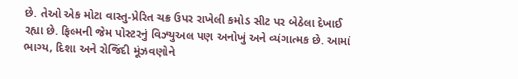છે. તેઓ એક મોટા વાસ્તુ-પ્રેરિત ચક્ર ઉપર રાખેલી કમોડ સીટ પર બેઠેલા દેખાઈ રહ્યા છે. ફિલ્મની જેમ પોસ્ટરનું વિઝ્યુઅલ પણ અનોખું અને વ્યંગાત્મક છે. આમાં ભાગ્ય, દિશા અને રોજિંદી મૂંઝવણોને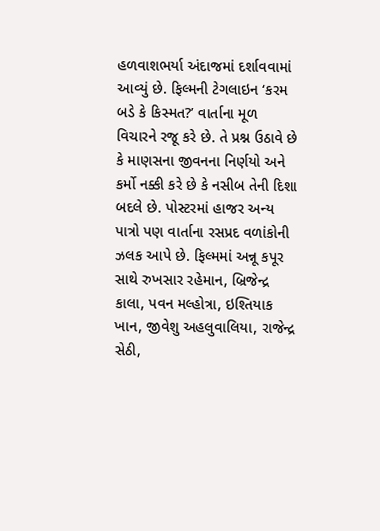હળવાશભર્યા અંદાજમાં દર્શાવવામાં આવ્યું છે. ફિલ્મની ટેગલાઇન ‘કરમ બડે કે કિસ્મત?’ વાર્તાના મૂળ વિચારને રજૂ કરે છે. તે પ્રશ્ન ઉઠાવે છે કે માણસના જીવનના નિર્ણયો અને કર્મો નક્કી કરે છે કે નસીબ તેની દિશા બદલે છે. પોસ્ટરમાં હાજર અન્ય પાત્રો પણ વાર્તાના રસપ્રદ વળાંકોની ઝલક આપે છે. ફિલ્મમાં અન્નૂ કપૂર સાથે રુખસાર રહેમાન, બ્રિજેન્દ્ર કાલા, પવન મલ્હોત્રા, ઇશ્તિયાક ખાન, જીવેશુ અહલુવાલિયા, રાજેન્દ્ર સેઠી,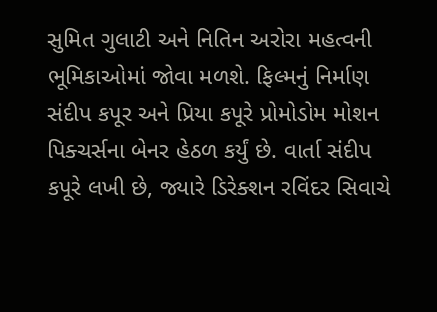સુમિત ગુલાટી અને નિતિન અરોરા મહત્વની ભૂમિકાઓમાં જોવા મળશે. ફિલ્મનું નિર્માણ સંદીપ કપૂર અને પ્રિયા કપૂરે પ્રોમોડોમ મોશન પિક્ચર્સના બેનર હેઠળ કર્યું છે. વાર્તા સંદીપ કપૂરે લખી છે, જ્યારે ડિરેક્શન રવિંદર સિવાચે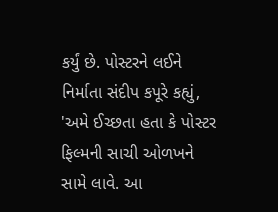કર્યું છે. પોસ્ટરને લઈને નિર્માતા સંદીપ કપૂરે કહ્યું, 'અમે ઈચ્છતા હતા કે પોસ્ટર ફિલ્મની સાચી ઓળખને સામે લાવે. આ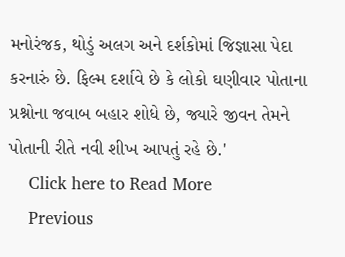મનોરંજક, થોડું અલગ અને દર્શકોમાં જિજ્ઞાસા પેદા કરનારું છે. ફિલ્મ દર્શાવે છે કે લોકો ઘણીવાર પોતાના પ્રશ્નોના જવાબ બહાર શોધે છે, જ્યારે જીવન તેમને પોતાની રીતે નવી શીખ આપતું રહે છે.'
    Click here to Read More
    Previous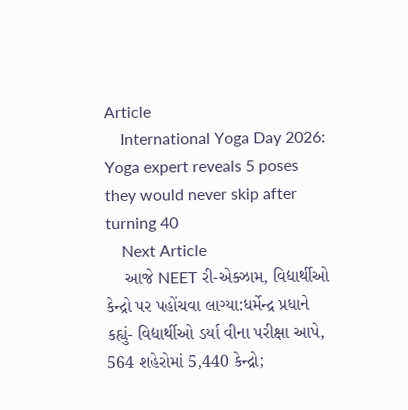Article
    International Yoga Day 2026: Yoga expert reveals 5 poses they would never skip after turning 40
    Next Article
    આજે NEET રી-એક્ઝામ, વિદ્યાર્થીઓ કેન્દ્રો પર પહોંચવા લાગ્યા:ધર્મેન્દ્ર પ્રધાને કહ્યું- વિદ્યાર્થીઓ ડર્યા વીના પરીક્ષા આપે, 564 શહેરોમાં 5,440 કેન્દ્રો;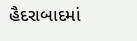હૈદરાબાદમાં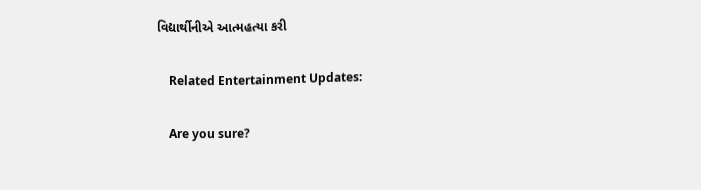વિદ્યાર્થીનીએ આત્મહત્યા કરી

    Related Entertainment Updates:

    Are you sure?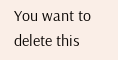You want to delete this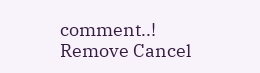comment..! Remove Cancel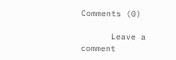Comments (0)

      Leave a comment